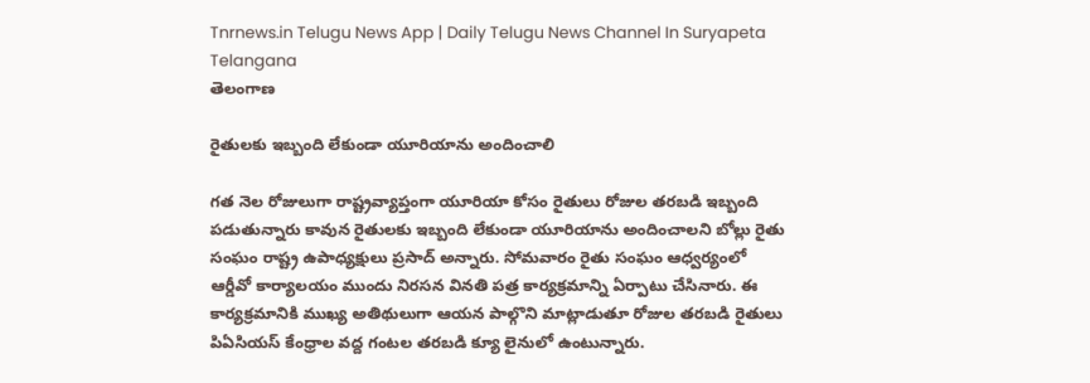Tnrnews.in Telugu News App | Daily Telugu News Channel In Suryapeta Telangana
తెలంగాణ

రైతులకు ఇబ్బంది లేకుండా యూరియాను అందించాలి

గత నెల రోజులుగా రాష్ట్రవ్యాప్తంగా యూరియా కోసం రైతులు రోజుల తరబడి ఇబ్బంది పడుతున్నారు కావున రైతులకు ఇబ్బంది లేకుండా యూరియాను అందించాలని బోల్లు రైతు సంఘం రాష్ట్ర ఉపాధ్యక్షులు ప్రసాద్ అన్నారు. సోమవారం రైతు సంఘం ఆధ్వర్యంలో ఆర్డీవో కార్యాలయం ముందు నిరసన వినతి పత్ర కార్యక్రమాన్ని ఏర్పాటు చేసినారు. ఈ కార్యక్రమానికి ముఖ్య అతిథులుగా ఆయన పాల్గొని మాట్లాడుతూ రోజుల తరబడి రైతులు పిఏసియస్ కేంధ్రాల వద్ద గంటల తరబడి క్యూ లైనులో ఉంటున్నారు.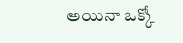అయినా ఒక్కో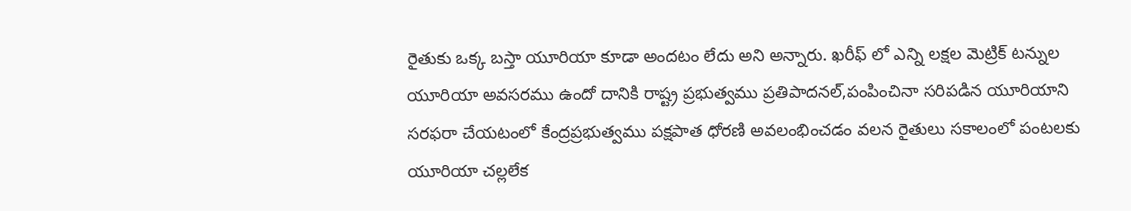రైతుకు ఒక్క బస్తా యూరియా కూడా అందటం లేదు అని అన్నారు. ఖరీఫ్ లో ఎన్ని లక్షల మెట్రిక్ టన్నుల యూరియా అవసరము ఉందో దానికి రాష్ట్ర ప్రభుత్వము ప్రతిపాదనల్,పంపించినా సరిపడిన యూరియాని సరఫరా చేయటంలో కేంద్రప్రభుత్వము పక్షపాత ధోరణి అవలంభించడం వలన రైతులు సకాలంలో పంటలకు యూరియా చల్లలేక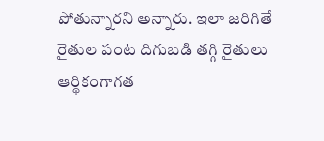పోతున్నారని అన్నారు. ఇలా జరిగితే రైతుల పంట దిగుబడి తగ్గి రైతులు ఆర్థికంగాగత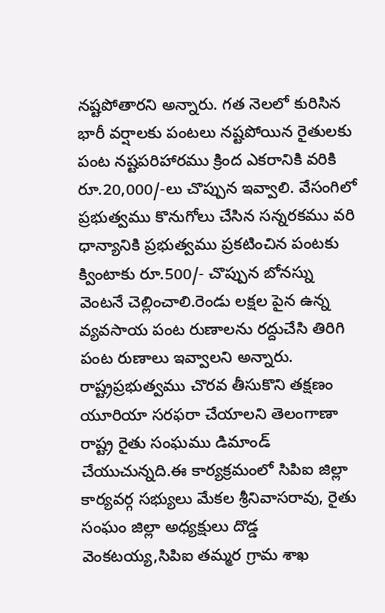నష్టపోతారని అన్నారు. గత నెలలో కురిసిన భారీ వర్షాలకు పంటలు నష్టపోయిన రైతులకు పంట నష్టపరిహారము క్రింద ఎకరానికి వరికి రూ.20,000/-లు చొప్పున ఇవ్వాలి. వేసంగిలో ప్రభుత్వము కొనుగోలు చేసిన సన్నరకము వరి ధాన్యానికి ప్రభుత్వము ప్రకటించిన పంటకు క్వింటాకు రూ.500/- చొప్పున బోనస్ను వెంటనే చెల్లించాలి.రెండు లక్షల పైన ఉన్న వ్యవసాయ పంట రుణాలను రద్దుచేసి తిరిగి పంట రుణాలు ఇవ్వాలని అన్నారు. రాష్ట్రప్రభుత్వము చొరవ తీసుకొని తక్షణం యూరియా సరఫరా చేయాలని తెలంగాణా రాష్ట్ర రైతు సంఘము డిమాండ్ చేయుచున్నది.ఈ కార్యక్రమంలో సిపిఐ జిల్లా కార్యవర్గ సభ్యులు మేకల శ్రీనివాసరావు, రైతు సంఘం జిల్లా అధ్యక్షులు దొడ్డ వెంకటయ్య,సిపిఐ తమ్మర గ్రామ శాఖ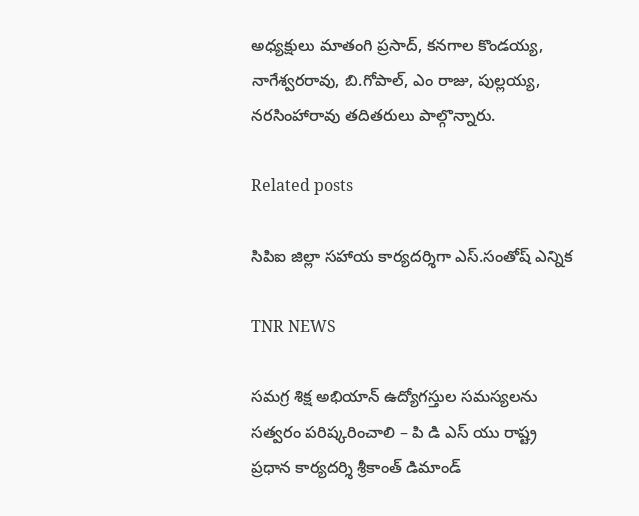అధ్యక్షులు మాతంగి ప్రసాద్, కనగాల కొండయ్య, నాగేశ్వరరావు, బి.గోపాల్, ఎం రాజు, పుల్లయ్య, నరసింహారావు తదితరులు పాల్గొన్నారు.

Related posts

సిపిఐ జిల్లా సహాయ కార్యదర్శిగా ఎస్.సంతోష్ ఎన్నిక

TNR NEWS

సమగ్ర శిక్ష అభియాన్ ఉద్యోగస్తుల సమస్యలను సత్వరం పరిష్కరించాలి – పి డి ఎస్ యు రాష్ట్ర ప్రధాన కార్యదర్శి శ్రీకాంత్ డిమాండ్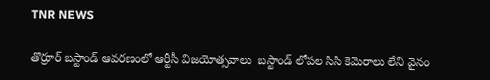TNR NEWS

తొర్రూర్ బస్టాండ్ ఆవరణంలో ఆర్టీసీ విజయోత్సవాలు  బస్టాండ్ లోపల సిసి కెమెరాలు లేని వైనం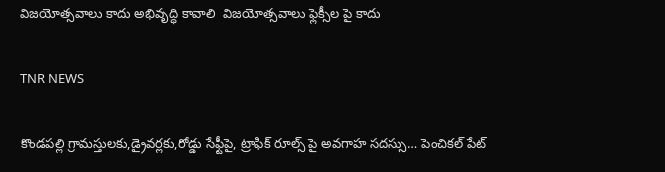విజయోత్సవాలు కాదు అభివృద్ధి కావాలి  విజయోత్సవాలు ఫ్లెక్సీల పై కాదు

TNR NEWS

కొండపల్లి గ్రామస్తులకు,డ్రైవర్లకు,రోడ్డు సేఫ్టీపై, ట్రాఫిక్ రూల్స్ పై అవగాహ సదస్సు… పెంచికల్ పేట్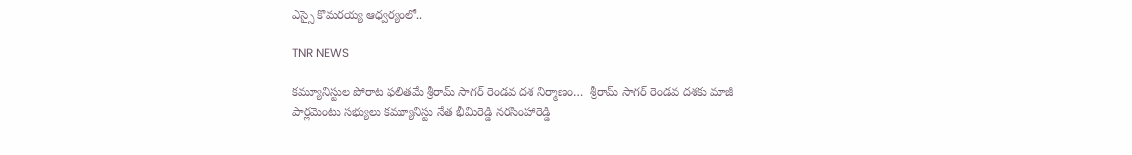ఎస్సై కొమరయ్య ఆధ్వర్యంలో..

TNR NEWS

కమ్యూనిస్టుల పోరాట ఫలితమే శ్రీరామ్ సాగర్ రెండవ దశ నిర్మాణం…  శ్రీరామ్ సాగర్ రెండవ దశకు మాజీ పార్లమెంటు సభ్యులు కమ్యూనిస్టు నేత భీమిరెడ్డి నరసింహారెడ్డి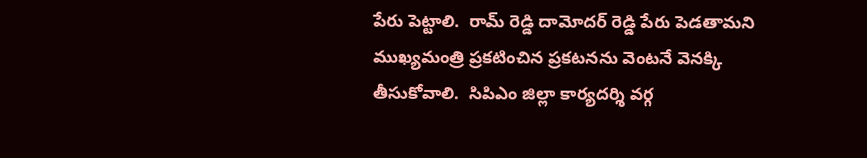పేరు పెట్టాలి.  రామ్ రెడ్డి దామోదర్ రెడ్డి పేరు పెడతామని ముఖ్యమంత్రి ప్రకటించిన ప్రకటనను వెంటనే వెనక్కి తీసుకోవాలి.  సిపిఎం జిల్లా కార్యదర్శి వర్గ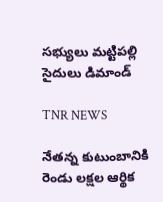సభ్యులు మట్టిపల్లి సైదులు డిమాండ్

TNR NEWS

నేతన్న కుటుంబానికి రెండు లక్షల ఆర్థిక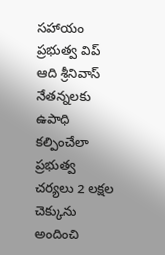సహాయం   ప్రభుత్వ విప్ ఆది శ్రీనివాస్ నేతన్నలకు ఉపాధి కల్పించేలా ప్రభుత్వ చర్యలు 2 లక్షల చెక్కును అందించి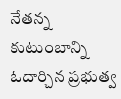నేతన్న కుటుంబాన్ని ఓదార్చిన ప్రభుత్వ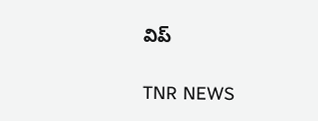విప్

TNR NEWS